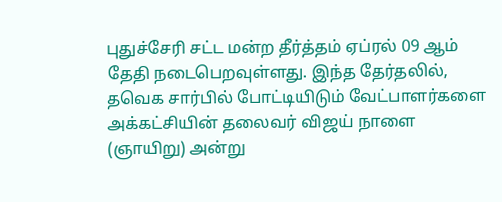புதுச்சேரி சட்ட மன்ற தீர்த்தம் ஏப்ரல் 09 ஆம் தேதி நடைபெறவுள்ளது. இந்த தேர்தலில், தவெக சார்பில் போட்டியிடும் வேட்பாளர்களை அக்கட்சியின் தலைவர் விஜய் நாளை (ஞாயிறு) அன்று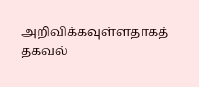அறிவிக்கவுள்ளதாகத் தகவல்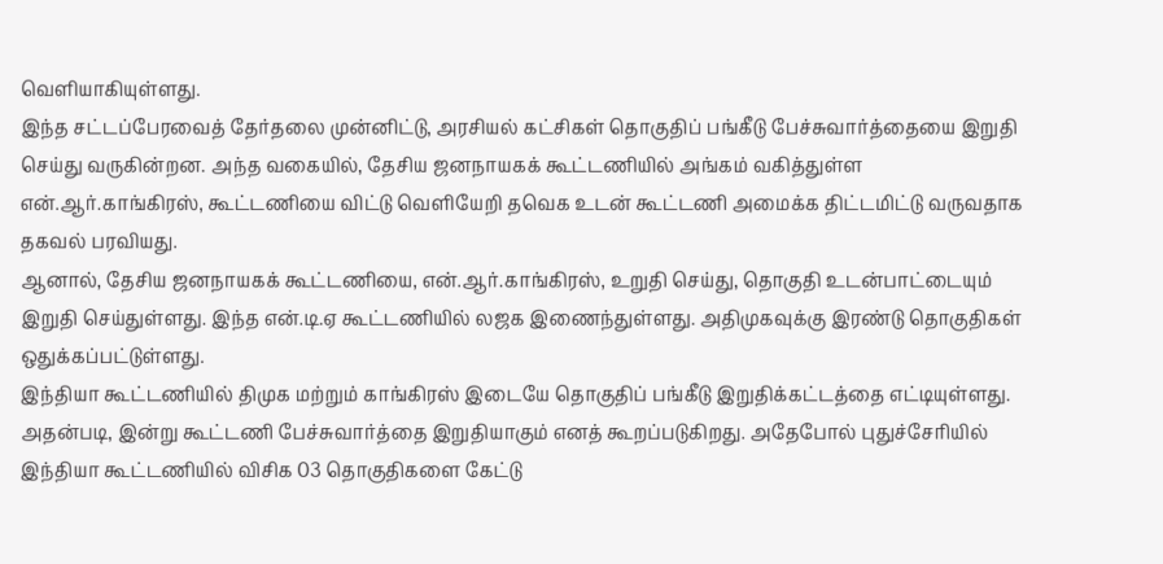வெளியாகியுள்ளது.
இந்த சட்டப்பேரவைத் தேர்தலை முன்னிட்டு, அரசியல் கட்சிகள் தொகுதிப் பங்கீடு பேச்சுவார்த்தையை இறுதி செய்து வருகின்றன. அந்த வகையில், தேசிய ஜனநாயகக் கூட்டணியில் அங்கம் வகித்துள்ள என்.ஆர்.காங்கிரஸ், கூட்டணியை விட்டு வெளியேறி தவெக உடன் கூட்டணி அமைக்க திட்டமிட்டு வருவதாக தகவல் பரவியது.
ஆனால், தேசிய ஜனநாயகக் கூட்டணியை, என்.ஆர்.காங்கிரஸ், உறுதி செய்து, தொகுதி உடன்பாட்டையும் இறுதி செய்துள்ளது. இந்த என்.டி.ஏ கூட்டணியில் லஜக இணைந்துள்ளது. அதிமுகவுக்கு இரண்டு தொகுதிகள் ஒதுக்கப்பட்டுள்ளது.
இந்தியா கூட்டணியில் திமுக மற்றும் காங்கிரஸ் இடையே தொகுதிப் பங்கீடு இறுதிக்கட்டத்தை எட்டியுள்ளது. அதன்படி, இன்று கூட்டணி பேச்சுவார்த்தை இறுதியாகும் எனத் கூறப்படுகிறது. அதேபோல் புதுச்சேரியில் இந்தியா கூட்டணியில் விசிக 03 தொகுதிகளை கேட்டு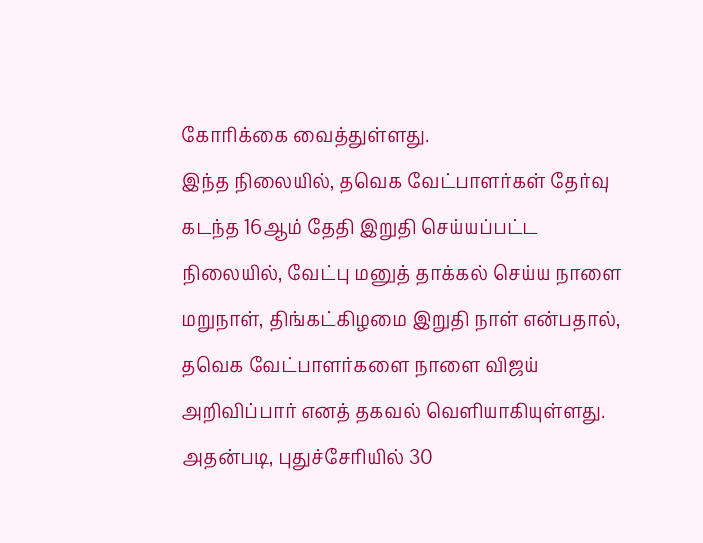கோரிக்கை வைத்துள்ளது.
இந்த நிலையில், தவெக வேட்பாளர்கள் தேர்வு கடந்த 16ஆம் தேதி இறுதி செய்யப்பட்ட நிலையில், வேட்பு மனுத் தாக்கல் செய்ய நாளை மறுநாள், திங்கட்கிழமை இறுதி நாள் என்பதால், தவெக வேட்பாளர்களை நாளை விஜய் அறிவிப்பார் எனத் தகவல் வெளியாகியுள்ளது. அதன்படி, புதுச்சேரியில் 30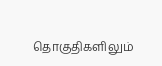தொகுதிகளிலும்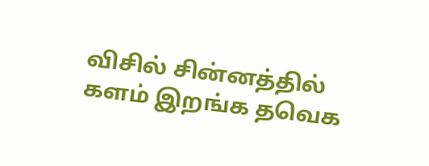விசில் சின்னத்தில் களம் இறங்க தவெக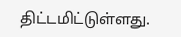திட்டமிட்டுள்ளது.